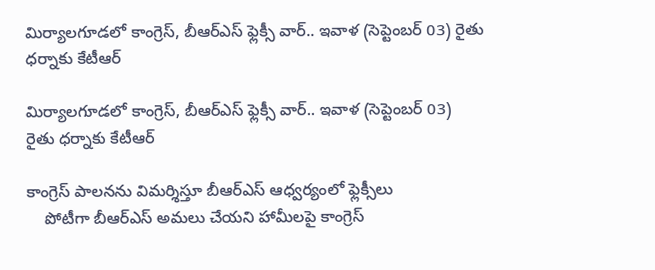మిర్యాలగూడలో కాంగ్రెస్, బీఆర్ఎస్ ఫ్లెక్సీ వార్.. ఇవాళ (సెప్టెంబర్ 03) రైతు ధర్నాకు కేటీఆర్

మిర్యాలగూడలో కాంగ్రెస్, బీఆర్ఎస్ ఫ్లెక్సీ వార్.. ఇవాళ (సెప్టెంబర్ 03)  రైతు ధర్నాకు కేటీఆర్

కాంగ్రెస్ పాలనను విమర్శిస్తూ బీఆర్ఎస్ ఆధ్వర్యంలో ఫ్లెక్సీలు
    పోటీగా బీఆర్ఎస్ అమలు చేయని హామీలపై కాంగ్రెస్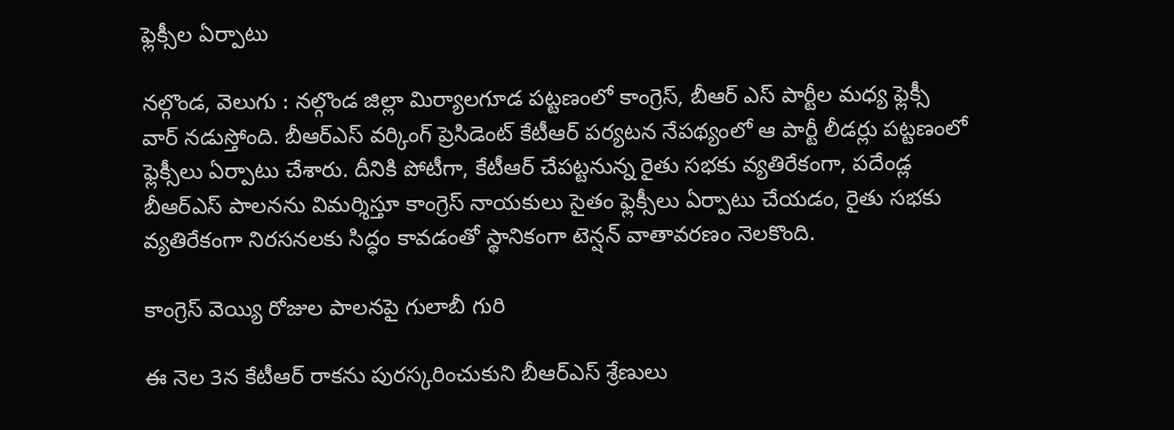ఫ్లెక్సీల ఏర్పాటు

నల్గొండ, వెలుగు : నల్గొండ జిల్లా మిర్యాలగూడ పట్టణంలో కాంగ్రెస్, బీఆర్ ఎస్ పార్టీల మధ్య ఫ్లెక్సీ వార్ నడుస్తోంది. బీఆర్ఎస్ వర్కింగ్ ప్రెసిడెంట్ కేటీఆర్ పర్యటన నేపథ్యంలో ఆ పార్టీ లీడర్లు పట్టణంలో ఫ్లెక్సీలు ఏర్పాటు చేశారు. దీనికి పోటీగా, కేటీఆర్ చేపట్టనున్న రైతు సభకు వ్యతిరేకంగా, పదేండ్ల బీఆర్ఎస్ పాలనను విమర్శిస్తూ కాంగ్రెస్ నాయకులు సైతం ఫ్లెక్సీలు ఏర్పాటు చేయడం, రైతు సభకు వ్యతిరేకంగా నిరసనలకు సిద్ధం కావడంతో స్థానికంగా టెన్షన్ వాతావరణం నెలకొంది.

కాంగ్రెస్ వెయ్యి రోజుల పాలనపై గులాబీ గురి

ఈ నెల 3న కేటీఆర్ రాకను పురస్కరించుకుని బీఆర్ఎస్ శ్రేణులు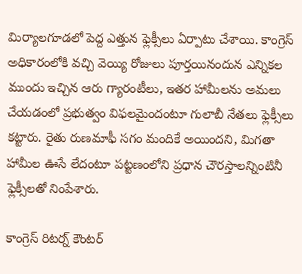మిర్యాలగూడలో పెద్ద ఎత్తున ఫ్లెక్సీలు ఏర్పాటు చేశాయి. కాంగ్రెస్ అధికారంలోకి వచ్చి వెయ్యి రోజులు పూర్తయినందున ఎన్నికల ముందు ఇచ్చిన ఆరు గ్యారంటీలు, ఇతర హామీలను అమలు చేయడంలో ప్రభుత్వం విఫలమైందంటూ గులాబీ నేతలు ఫ్లెక్సీలు కట్టారు. రైతు రుణమాఫీ సగం మందికే అయిందని, మిగతా హామీల ఊసే లేదంటూ పట్టణంలోని ప్రధాన చౌరస్తాలన్నింటినీ ఫ్లెక్సీలతో నింపేశారు.

కాంగ్రెస్ రిటర్న్ కౌంటర్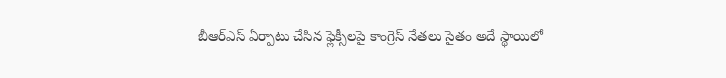బీఆర్ఎస్ ఏర్పాటు చేసిన ఫ్లెక్సీలపై కాంగ్రెస్ నేతలు సైతం అదే స్థాయిలో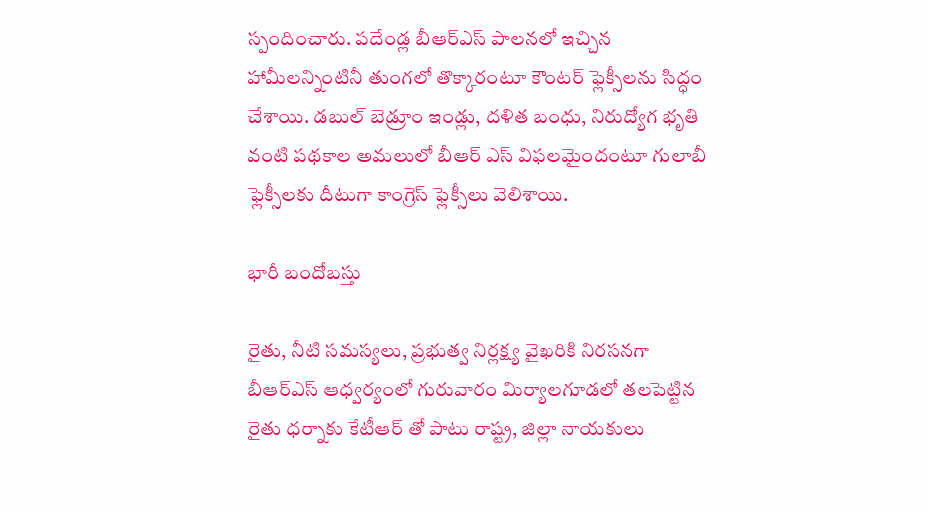స్పందించారు. పదేండ్ల బీఆర్ఎస్ పాలనలో ఇచ్చిన హామీలన్నింటినీ తుంగలో తొక్కారంటూ కౌంటర్ ఫ్లెక్సీలను సిద్ధం చేశాయి. డబుల్ బెడ్రూం ఇండ్లు, దళిత బంధు, నిరుద్యోగ భృతి వంటి పథకాల అమలులో బీఆర్ ఎస్ విఫలమైందంటూ గులాబీ ఫ్లెక్సీలకు దీటుగా కాంగ్రెస్ ఫ్లెక్సీలు వెలిశాయి.

భారీ బందోబస్తు

రైతు, నీటి సమస్యలు, ప్రభుత్వ నిర్లక్ష్య వైఖరికి నిరసనగా బీఆర్ఎస్ ఆధ్వర్యంలో గురువారం మిర్యాలగూడలో తలపెట్టిన రైతు ధర్నాకు కేటీఆర్ తో పాటు రాష్ట్ర, జిల్లా నాయకులు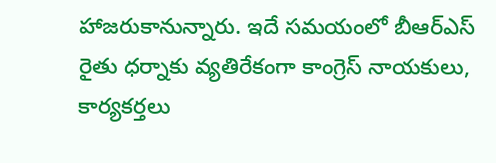హాజరుకానున్నారు. ఇదే సమయంలో బీఆర్ఎస్ రైతు ధర్నాకు వ్యతిరేకంగా కాంగ్రెస్ నాయకులు, కార్యకర్తలు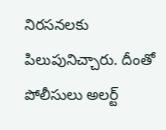నిరసనలకు పిలుపునిచ్చారు. దీంతో పోలీసులు అలర్ట్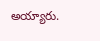అయ్యారు.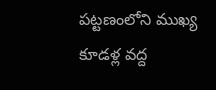పట్టణంలోని ముఖ్య కూడళ్ల వద్ద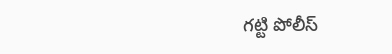గట్టి పోలీస్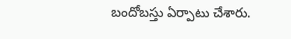బందోబస్తు ఏర్పాటు చేశారు.